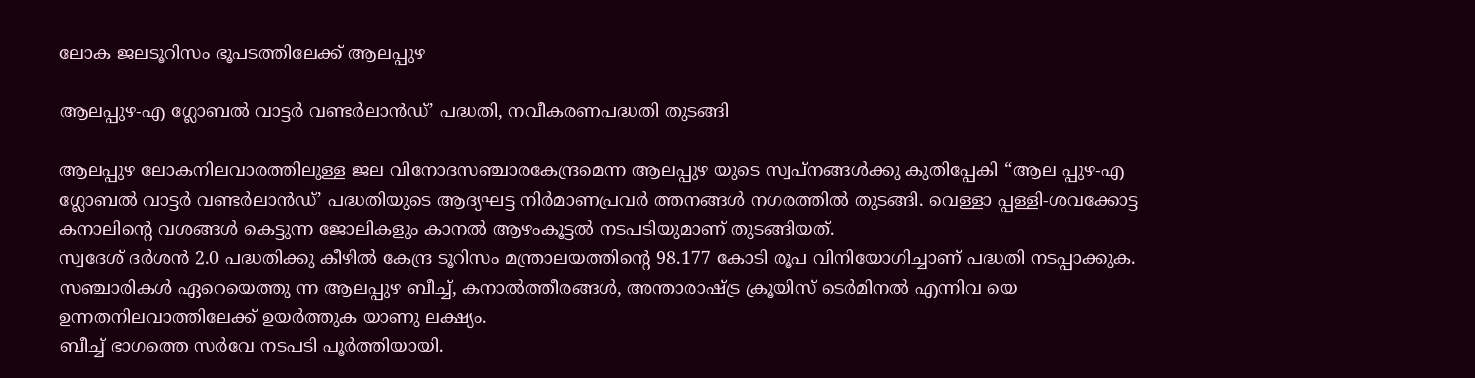ലോക ജലടൂറിസം ഭൂപടത്തിലേക്ക് ആലപ്പുഴ

ആലപ്പുഴ-എ ഗ്ലോബൽ വാട്ടർ വണ്ടർലാൻഡ്’ പദ്ധതി, നവീകരണപദ്ധതി തുടങ്ങി

ആലപ്പുഴ ലോകനിലവാരത്തിലുള്ള ജല വിനോദസഞ്ചാരകേന്ദ്രമെന്ന ആലപ്പുഴ യുടെ സ്വപ്നങ്ങൾക്കു കുതിപ്പേകി “ആല പ്പുഴ-എ ഗ്ലോബൽ വാട്ടർ വണ്ടർലാൻഡ്’ പദ്ധതിയുടെ ആദ്യഘട്ട നിർമാണപ്രവർ ത്തനങ്ങൾ നഗരത്തിൽ തുടങ്ങി. വെള്ളാ പ്പള്ളി-ശവക്കോട്ട കനാലിന്റെ വശങ്ങൾ കെട്ടുന്ന ജോലികളും കാനൽ ആഴംകൂട്ടൽ നടപടിയുമാണ് തുടങ്ങിയത്.
സ്വദേശ് ദർശൻ 2.0 പദ്ധതിക്കു കീഴിൽ കേന്ദ്ര ടൂറിസം മന്ത്രാലയത്തിന്റെ 98.177 കോടി രൂപ വിനിയോഗിച്ചാണ് പദ്ധതി നടപ്പാക്കുക. സഞ്ചാരികൾ ഏറെയെത്തു ന്ന ആലപ്പുഴ ബീച്ച്, കനാൽത്തീരങ്ങൾ, അന്താരാഷ്ട്ര ക്രൂയിസ് ടെർമിനൽ എന്നിവ യെ ഉന്നതനിലവാത്തിലേക്ക് ഉയർത്തുക യാണു ലക്ഷ്യം.
ബീച്ച് ഭാഗത്തെ സർവേ നടപടി പൂർത്തിയായി.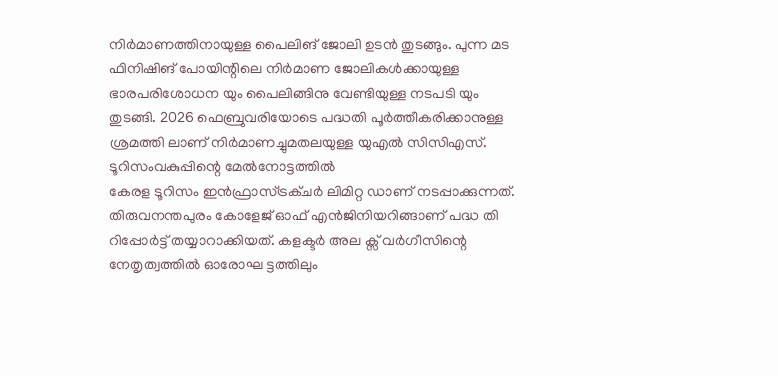നിർമാണത്തിനായുള്ള പൈലിങ് ജോലി ഉടൻ തുടങ്ങും. പുന്ന മട ഫിനിഷിങ് പോയിന്റിലെ നിർമാണ ജോലികൾക്കായുള്ള ഭാരപരിശോധന യും പൈലിങ്ങിനു വേണ്ടിയുള്ള നടപടി യും തുടങ്ങി. 2026 ഫെബ്രുവരിയോടെ പദ്ധതി പൂർത്തീകരിക്കാനുള്ള ശ്രമത്തി ലാണ് നിർമാണച്ചുമതലയുള്ള യുഎൽ സിസിഎസ്.
ടൂറിസംവകുപ്പിന്റെ മേൽനോട്ടത്തിൽ
കേരള ടൂറിസം ഇൻഫ്രാസ്ട്രക്ചർ ലിമിറ്റ ഡാണ് നടപ്പാക്കുന്നത്. തിരുവനന്തപുരം കോളേജ് ഓഫ് എൻജിനിയറിങ്ങാണ് പദ്ധ തി റിപ്പോർട്ട് തയ്യാറാക്കിയത്. കളക്ടർ അല ക്സ് വർഗീസിന്റെ നേതൃത്വത്തിൽ ഓരോഘ ട്ടത്തിലും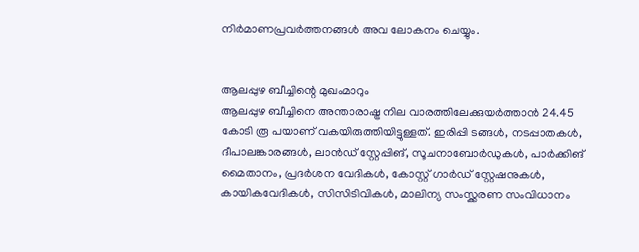നിർമാണപ്രവർത്തനങ്ങൾ അവ ലോകനം ചെയ്യും.


ആലപ്പുഴ ബീച്ചിന്റെ മുഖംമാറും
ആലപ്പുഴ ബീച്ചിനെ അന്താരാഷ്ട്ര നില വാരത്തിലേക്കുയർത്താൻ 24.45 കോടി രൂ പയാണ് വകയിരുത്തിയിട്ടുള്ളത്. ഇരിപ്പി ടങ്ങൾ, നടപ്പാതകൾ, ദീപാലങ്കാരങ്ങൾ, ലാൻഡ് സ്റ്റേപ്പിങ്, സൂചനാബോർഡുകൾ, പാർക്കിങ് മൈതാനം, പ്രദർശന വേദികൾ, കോസ്റ്റ് ഗാർഡ് സ്റ്റേഷനുകൾ, കായികവേദികൾ, സിസിടിവികൾ, മാലിന്യ സംസ്ക്കരണ സംവിധാനം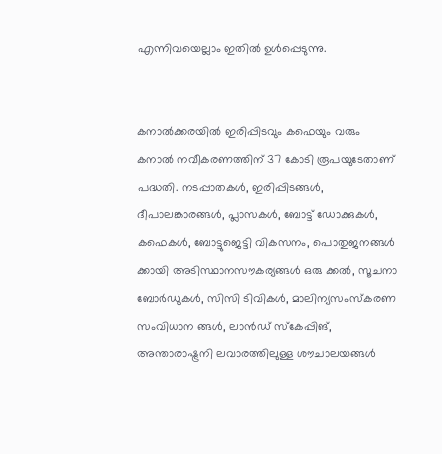എന്നിവയെല്ലാം ഇതിൽ ഉൾപ്പെടുന്നു.


കനാൽക്കരയിൽ ഇരിപ്പിടവും കഫെയും വരും
കനാൽ നവീകരണത്തിന് 37 കോടി രൂപയുടേതാണ് പദ്ധതി. നടപ്പാതകൾ, ഇരിപ്പിടങ്ങൾ, ദീപാലങ്കാരങ്ങൾ, പ്ലാസകൾ, ബോട്ട് ഡോക്കുകൾ, കഫെകൾ, ബോട്ടുജെട്ടി വികസനം, പൊതുജനങ്ങൾ ക്കായി അടിസ്ഥാനസൗകര്യങ്ങൾ ഒരു ക്കൽ, സൂചനാ ബോർഡുകൾ, സിസി ടിവികൾ, മാലിന്യസംസ്കരണ സംവിധാന ങ്ങൾ, ലാൻഡ് സ്കേപ്പിങ്, അന്താരാഷ്ട്രനി ലവാരത്തിലുള്ള ശൗചാലയങ്ങൾ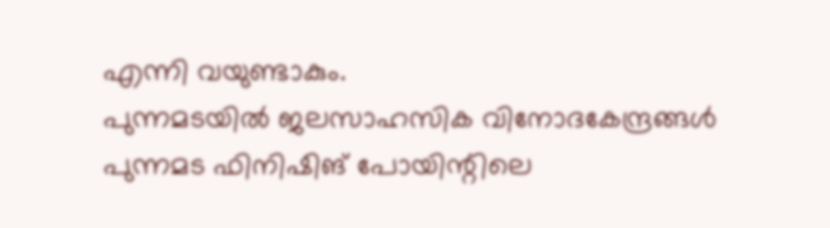എന്നി വയുണ്ടാകും.
പുന്നമടയിൽ ജലസാഹസിക വിനോദകേന്ദ്രങ്ങൾ
പുന്നമട ഫിനിഷിങ് പോയിന്റിലെ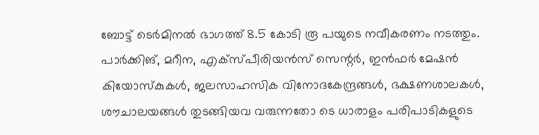ബോട്ട് ടെർമിനൽ ഭാഗത്ത് 8.5 കോടി രൂ പയുടെ നവീകരണം നടത്തും. പാർക്കിങ്, മറീന, എക്സ്പീരിയൻസ് സെന്റർ, ഇൻഫർ മേഷൻ കിയോസ്കുകൾ, ജലസാഹസിക വിനോദകേന്ദ്രങ്ങൾ, ഭക്ഷണശാലകൾ, ശൗചാലയങ്ങൾ തുടങ്ങിയവ വരുന്നതോ ടെ ധാരാളം പരിപാടികളുടെ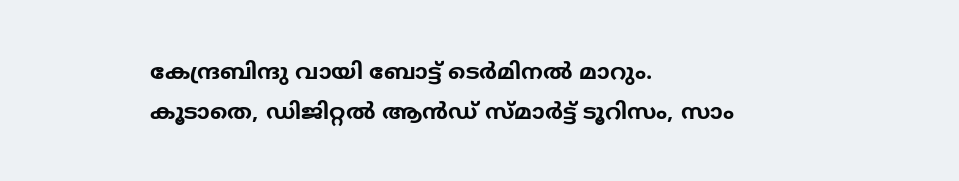കേന്ദ്രബിന്ദു വായി ബോട്ട് ടെർമിനൽ മാറും. കൂടാതെ, ഡിജിറ്റൽ ആൻഡ് സ്മാർട്ട് ടൂറിസം, സാം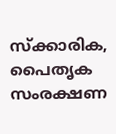സ്ക്കാരിക, പൈതൃക സംരക്ഷണ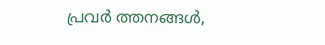പ്രവർ ത്തനങ്ങൾ,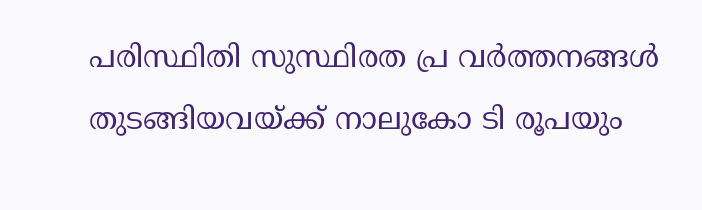പരിസ്ഥിതി സുസ്ഥിരത പ്ര വർത്തനങ്ങൾ തുടങ്ങിയവയ്ക്ക് നാലുകോ ടി രൂപയും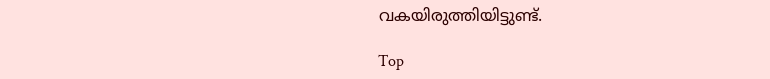വകയിരുത്തിയിട്ടുണ്ട്.

Top